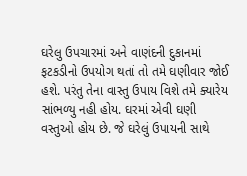ઘરેલુ ઉપચારમાં અને વાણંદની દુકાનમાં ફટકડીનો ઉપયોગ થતાં તો તમે ઘણીવાર જોઈ હશે. પરંતુ તેના વાસ્તુ ઉપાય વિશે તમે ક્યારેય સાંભળ્યુ નહી હોય. ઘરમાં એવી ઘણી વસ્તુઓ હોય છે. જે ઘરેલું ઉપાયની સાથે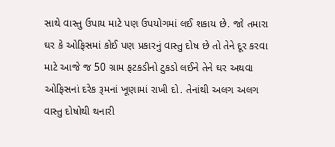સાથે વાસ્તુ ઉપાય માટે પણ ઉપયોગમાં લઈ શકાય છે. જો તમારા ઘર કે ઓફિસમાં કોઈ પણ પ્રકારનું વાસ્તુ દોષ છે તો તેને દૂર કરવા માટે આજે જ 50 ગ્રામ ફટકડીનો ટુકડો લઈને તેને ઘર અથવા ઓફિસનાં દરેક રૂમનાં ખૂણામાં રાખી દો. તેનાંથી અલગ અલગ વાસ્તુ દોષોથી થનારી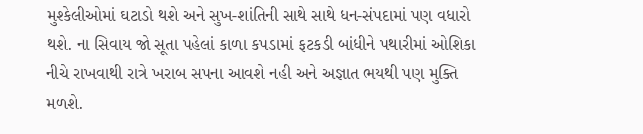મુશ્કેલીઓમાં ઘટાડો થશે અને સુખ-શાંતિની સાથે સાથે ધન-સંપદામાં પણ વધારો થશે. ના સિવાય જો સૂતા પહેલાં કાળા કપડામાં ફટકડી બાંધીને પથારીમાં ઓશિકા નીચે રાખવાથી રાત્રે ખરાબ સપના આવશે નહી અને અજ્ઞાત ભયથી પણ મુક્તિ મળશે.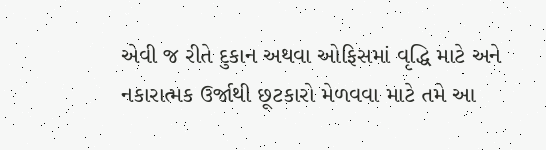એવી જ રીતે દુકાન અથવા ઓફિસમાં વૃદ્ધિ માટે અને નકારાત્મક ઉર્જાથી છૂટકારો મેળવવા માટે તમે આ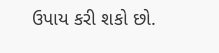ઉપાય કરી શકો છો.